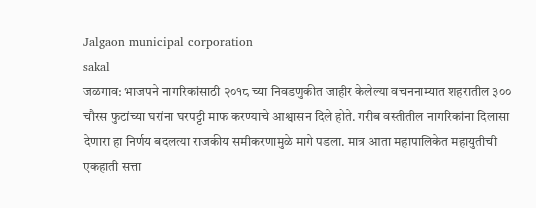Jalgaon municipal corporation
sakal
जळगाव: भाजपने नागरिकांसाठी २०१८ च्या निवडणुकीत जाहीर केलेल्या वचननाम्यात शहरातील ३०० चौरस फुटांच्या घरांना घरपट्टी माफ करण्याचे आश्वासन दिले होते. गरीब वस्तीतील नागरिकांना दिलासा देणारा हा निर्णय बदलत्या राजकीय समीकरणामुळे मागे पडला. मात्र आता महापालिकेत महायुतीची एकहाती सत्ता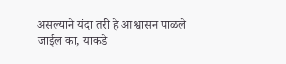असल्याने यंदा तरी हे आश्वासन पाळले जाईल का, याकडे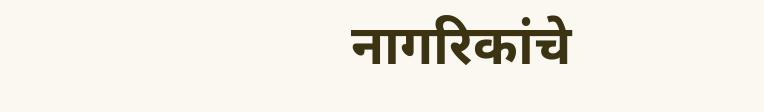नागरिकांचे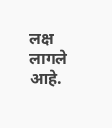लक्ष लागले आहे.